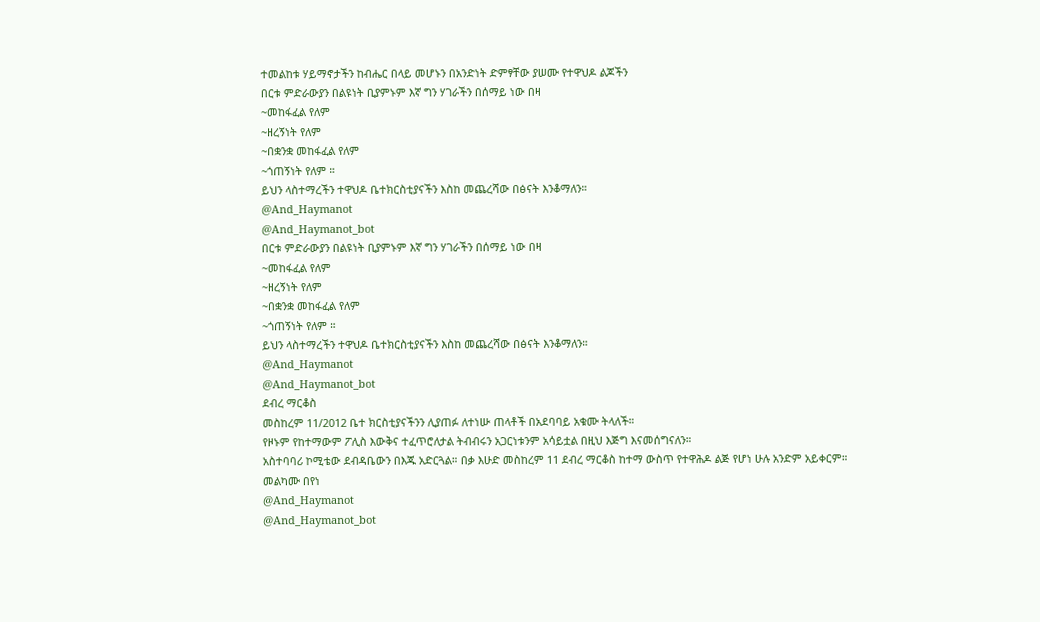ተመልከቱ ሃይማኖታችን ከብሔር በላይ መሆኑን በአንድነት ድምፃቸው ያሠሙ የተዋህዶ ልጆችን
በርቱ ምድራውያን በልዩነት ቢያምኑም እኛ ግን ሃገራችን በሰማይ ነው በዛ
~መከፋፈል የለም
~ዘረኝነት የለም
~በቋንቋ መከፋፈል የለም
~ጎጠኝነት የለም ።
ይህን ላስተማረችን ተዋህዶ ቤተክርስቲያናችን እስከ መጨረሻው በፅናት እንቆማለን።
@And_Haymanot
@And_Haymanot_bot
በርቱ ምድራውያን በልዩነት ቢያምኑም እኛ ግን ሃገራችን በሰማይ ነው በዛ
~መከፋፈል የለም
~ዘረኝነት የለም
~በቋንቋ መከፋፈል የለም
~ጎጠኝነት የለም ።
ይህን ላስተማረችን ተዋህዶ ቤተክርስቲያናችን እስከ መጨረሻው በፅናት እንቆማለን።
@And_Haymanot
@And_Haymanot_bot
ደብረ ማርቆስ
መስከረም 11/2012 ቤተ ክርስቲያናችንን ሊያጠፉ ለተነሡ ጠላቶች በአደባባይ አቁሙ ትላለች።
የዞኑም የከተማውም ፖሊስ እውቅና ተፈጥሮለታል ትብብሩን አጋርነቱንም አሳይቷል በዚህ እጅግ እናመሰግናለን።
አስተባባሪ ኮሚቴው ደብዳቤውን በእጁ አድርጓል። በቃ እሁድ መስከረም 11 ደብረ ማርቆስ ከተማ ውስጥ የተዋሕዶ ልጅ የሆነ ሁሉ አንድም አይቀርም።
መልካሙ በየነ
@And_Haymanot
@And_Haymanot_bot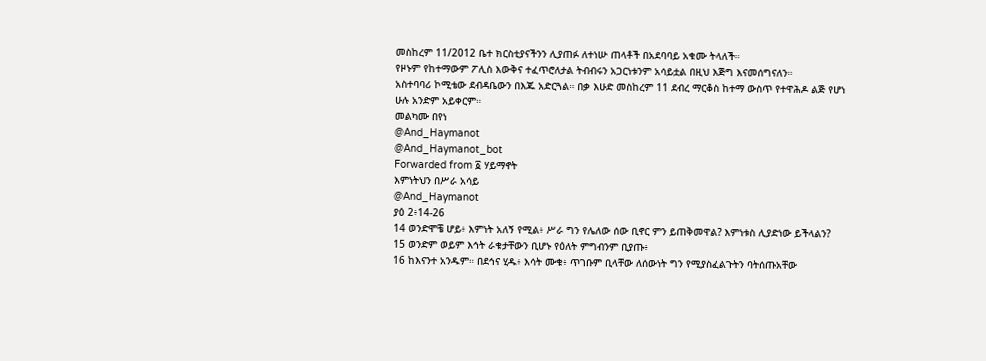መስከረም 11/2012 ቤተ ክርስቲያናችንን ሊያጠፉ ለተነሡ ጠላቶች በአደባባይ አቁሙ ትላለች።
የዞኑም የከተማውም ፖሊስ እውቅና ተፈጥሮለታል ትብብሩን አጋርነቱንም አሳይቷል በዚህ እጅግ እናመሰግናለን።
አስተባባሪ ኮሚቴው ደብዳቤውን በእጁ አድርጓል። በቃ እሁድ መስከረም 11 ደብረ ማርቆስ ከተማ ውስጥ የተዋሕዶ ልጅ የሆነ ሁሉ አንድም አይቀርም።
መልካሙ በየነ
@And_Haymanot
@And_Haymanot_bot
Forwarded from ፩ ሃይማኖት
እምነትህን በሥራ አሳይ
@And_Haymanot
ያዕ 2፥14-26
14 ወንድሞቼ ሆይ፥ እምነት አለኝ የሚል፥ ሥራ ግን የሌለው ሰው ቢኖር ምን ይጠቅመዋል? እምነቱስ ሊያድነው ይችላልን?
15 ወንድም ወይም እኅት ራቁታቸውን ቢሆኑ የዕለት ምግብንም ቢያጡ፥
16 ከእናንተ አንዱም። በደኅና ሂዱ፥ እሳት ሙቁ፥ ጥገቡም ቢላቸው ለሰውነት ግን የሚያስፈልጉትን ባትሰጡአቸው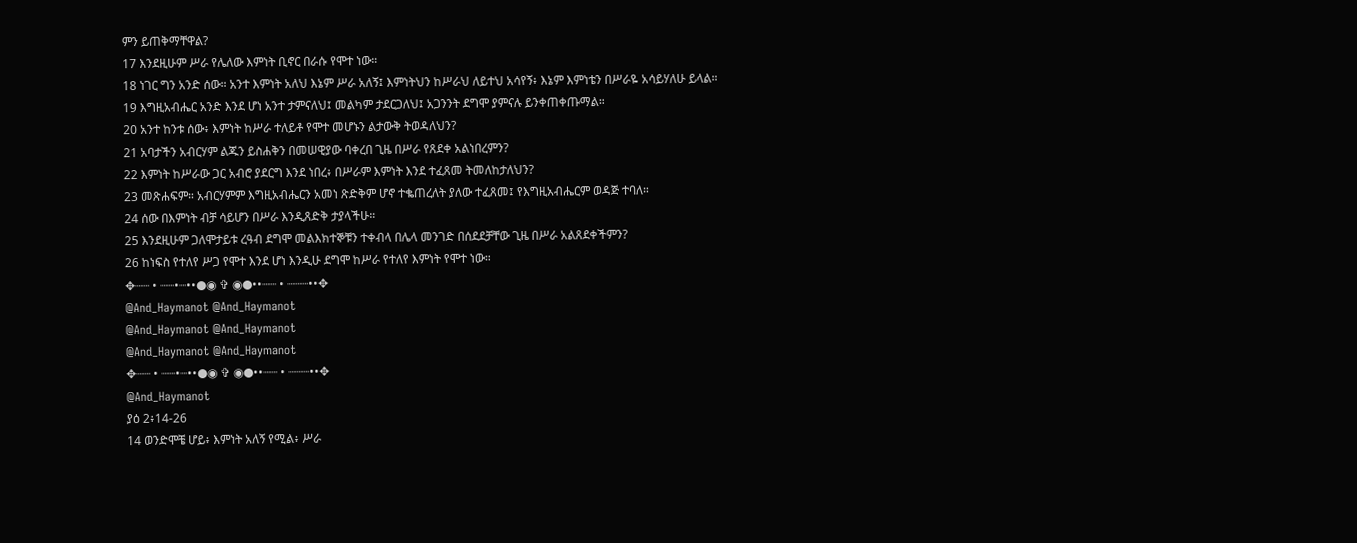ምን ይጠቅማቸዋል?
17 እንደዚሁም ሥራ የሌለው እምነት ቢኖር በራሱ የሞተ ነው።
18 ነገር ግን አንድ ሰው። አንተ እምነት አለህ እኔም ሥራ አለኝ፤ እምነትህን ከሥራህ ለይተህ አሳየኝ፥ እኔም እምነቴን በሥራዬ አሳይሃለሁ ይላል።
19 እግዚአብሔር አንድ እንደ ሆነ አንተ ታምናለህ፤ መልካም ታደርጋለህ፤ አጋንንት ደግሞ ያምናሉ ይንቀጠቀጡማል።
20 አንተ ከንቱ ሰው፥ እምነት ከሥራ ተለይቶ የሞተ መሆኑን ልታውቅ ትወዳለህን?
21 አባታችን አብርሃም ልጁን ይስሐቅን በመሠዊያው ባቀረበ ጊዜ በሥራ የጸደቀ አልነበረምን?
22 እምነት ከሥራው ጋር አብሮ ያደርግ እንደ ነበረ፥ በሥራም እምነት እንደ ተፈጸመ ትመለከታለህን?
23 መጽሐፍም። አብርሃምም እግዚአብሔርን አመነ ጽድቅም ሆኖ ተቈጠረለት ያለው ተፈጸመ፤ የእግዚአብሔርም ወዳጅ ተባለ።
24 ሰው በእምነት ብቻ ሳይሆን በሥራ እንዲጸድቅ ታያላችሁ።
25 እንደዚሁም ጋለሞታይቱ ረዓብ ደግሞ መልእክተኞቹን ተቀብላ በሌላ መንገድ በሰደደቻቸው ጊዜ በሥራ አልጸደቀችምን?
26 ከነፍስ የተለየ ሥጋ የሞተ እንደ ሆነ እንዲሁ ደግሞ ከሥራ የተለየ እምነት የሞተ ነው።
✥┈┈ • ┈┈•┈••●◉ ✞ ◉●••┈┈ • ┈┈┈••✥
@And_Haymanot @And_Haymanot
@And_Haymanot @And_Haymanot
@And_Haymanot @And_Haymanot
✥┈┈ • ┈┈•┈••●◉ ✞ ◉●••┈┈ • ┈┈┈••✥
@And_Haymanot
ያዕ 2፥14-26
14 ወንድሞቼ ሆይ፥ እምነት አለኝ የሚል፥ ሥራ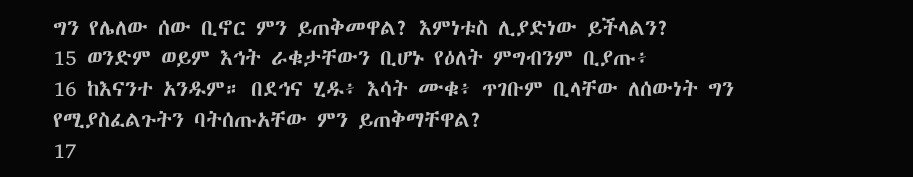ግን የሌለው ሰው ቢኖር ምን ይጠቅመዋል? እምነቱስ ሊያድነው ይችላልን?
15 ወንድም ወይም እኅት ራቁታቸውን ቢሆኑ የዕለት ምግብንም ቢያጡ፥
16 ከእናንተ አንዱም። በደኅና ሂዱ፥ እሳት ሙቁ፥ ጥገቡም ቢላቸው ለሰውነት ግን የሚያስፈልጉትን ባትሰጡአቸው ምን ይጠቅማቸዋል?
17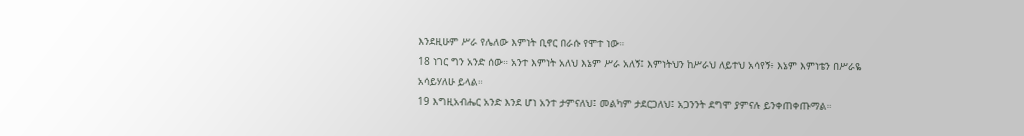እንደዚሁም ሥራ የሌለው እምነት ቢኖር በራሱ የሞተ ነው።
18 ነገር ግን አንድ ሰው። አንተ እምነት አለህ እኔም ሥራ አለኝ፤ እምነትህን ከሥራህ ለይተህ አሳየኝ፥ እኔም እምነቴን በሥራዬ አሳይሃለሁ ይላል።
19 እግዚአብሔር አንድ እንደ ሆነ አንተ ታምናለህ፤ መልካም ታደርጋለህ፤ አጋንንት ደግሞ ያምናሉ ይንቀጠቀጡማል።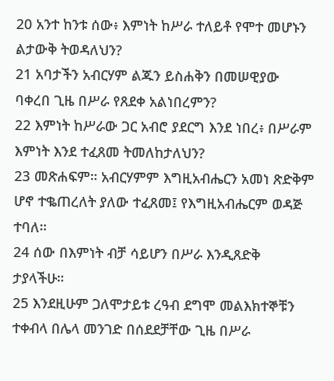20 አንተ ከንቱ ሰው፥ እምነት ከሥራ ተለይቶ የሞተ መሆኑን ልታውቅ ትወዳለህን?
21 አባታችን አብርሃም ልጁን ይስሐቅን በመሠዊያው ባቀረበ ጊዜ በሥራ የጸደቀ አልነበረምን?
22 እምነት ከሥራው ጋር አብሮ ያደርግ እንደ ነበረ፥ በሥራም እምነት እንደ ተፈጸመ ትመለከታለህን?
23 መጽሐፍም። አብርሃምም እግዚአብሔርን አመነ ጽድቅም ሆኖ ተቈጠረለት ያለው ተፈጸመ፤ የእግዚአብሔርም ወዳጅ ተባለ።
24 ሰው በእምነት ብቻ ሳይሆን በሥራ እንዲጸድቅ ታያላችሁ።
25 እንደዚሁም ጋለሞታይቱ ረዓብ ደግሞ መልእክተኞቹን ተቀብላ በሌላ መንገድ በሰደደቻቸው ጊዜ በሥራ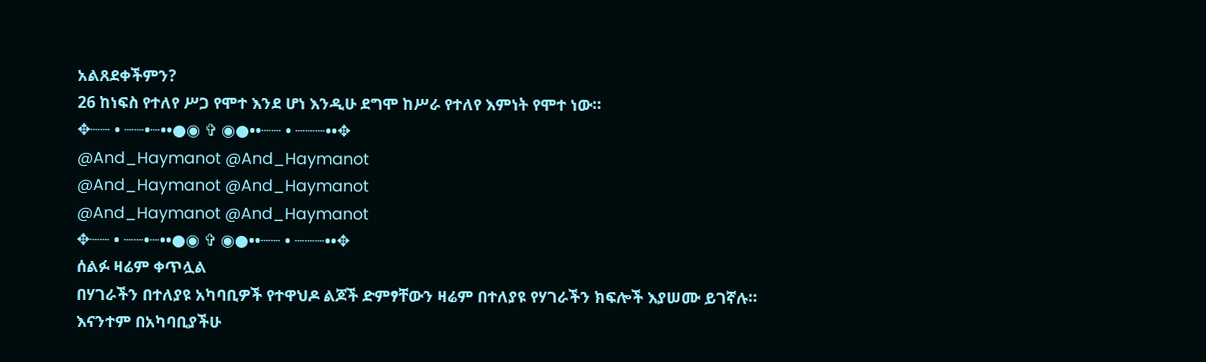አልጸደቀችምን?
26 ከነፍስ የተለየ ሥጋ የሞተ እንደ ሆነ እንዲሁ ደግሞ ከሥራ የተለየ እምነት የሞተ ነው።
✥┈┈ • ┈┈•┈••●◉ ✞ ◉●••┈┈ • ┈┈┈••✥
@And_Haymanot @And_Haymanot
@And_Haymanot @And_Haymanot
@And_Haymanot @And_Haymanot
✥┈┈ • ┈┈•┈••●◉ ✞ ◉●••┈┈ • ┈┈┈••✥
ሰልፉ ዛሬም ቀጥሏል
በሃገራችን በተለያዩ አካባቢዎች የተዋህዶ ልጆች ድምፃቸውን ዛሬም በተለያዩ የሃገራችን ክፍሎች እያሠሙ ይገኛሉ።
እናንተም በአካባቢያችሁ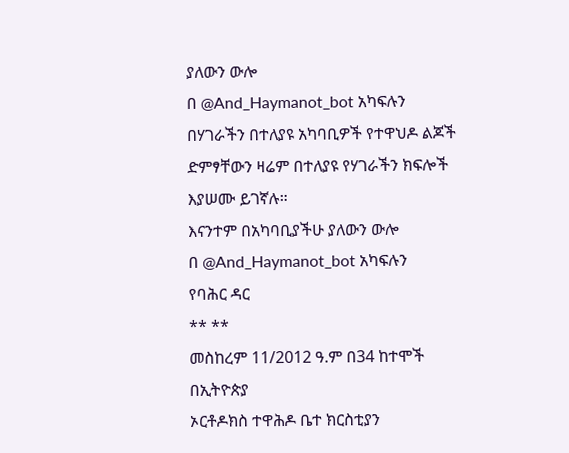ያለውን ውሎ
በ @And_Haymanot_bot አካፍሉን
በሃገራችን በተለያዩ አካባቢዎች የተዋህዶ ልጆች ድምፃቸውን ዛሬም በተለያዩ የሃገራችን ክፍሎች እያሠሙ ይገኛሉ።
እናንተም በአካባቢያችሁ ያለውን ውሎ
በ @And_Haymanot_bot አካፍሉን
የባሕር ዳር
** **
መስከረም 11/2012 ዓ.ም በ34 ከተሞች በኢትዮጵያ
ኦርቶዶክስ ተዋሕዶ ቤተ ክርስቲያን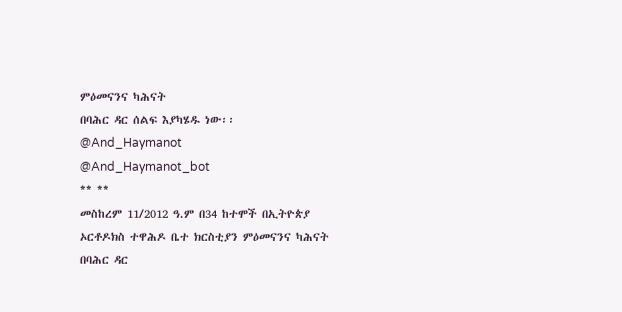ምዕመናንና ካሕናት
በባሕር ዳር ሰልፍ እያካሄዱ ነው፡፡
@And_Haymanot
@And_Haymanot_bot
** **
መስከረም 11/2012 ዓ.ም በ34 ከተሞች በኢትዮጵያ
ኦርቶዶክስ ተዋሕዶ ቤተ ክርስቲያን ምዕመናንና ካሕናት
በባሕር ዳር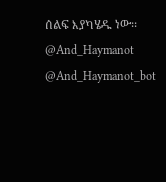ሰልፍ እያካሄዱ ነው፡፡
@And_Haymanot
@And_Haymanot_bot